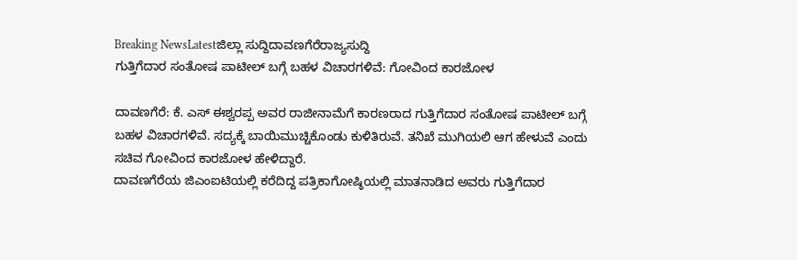Breaking NewsLatestಜಿಲ್ಲಾ ಸುದ್ದಿದಾವಣಗೆರೆರಾಜ್ಯಸುದ್ದಿ
ಗುತ್ತಿಗೆದಾರ ಸಂತೋಷ ಪಾಟೀಲ್ ಬಗ್ಗೆ ಬಹಳ ವಿಚಾರಗಳಿವೆ: ಗೋವಿಂದ ಕಾರಜೋಳ

ದಾವಣಗೆರೆ: ಕೆ. ಎಸ್ ಈಶ್ವರಪ್ಪ ಅವರ ರಾಜೀನಾಮೆಗೆ ಕಾರಣರಾದ ಗುತ್ತಿಗೆದಾರ ಸಂತೋಷ ಪಾಟೀಲ್ ಬಗ್ಗೆ ಬಹಳ ವಿಚಾರಗಳಿವೆ. ಸದ್ಯಕ್ಕೆ ಬಾಯಿಮುಚ್ಚಿಕೊಂಡು ಕುಳಿತಿರುವೆ. ತನಿಖೆ ಮುಗಿಯಲಿ ಆಗ ಹೇಳುವೆ ಎಂದು ಸಚಿವ ಗೋವಿಂದ ಕಾರಜೋಳ ಹೇಳಿದ್ದಾರೆ.
ದಾವಣಗೆರೆಯ ಜಿಎಂಐಟಿಯಲ್ಲಿ ಕರೆದಿದ್ದ ಪತ್ರಿಕಾಗೋಷ್ಠಿಯಲ್ಲಿ ಮಾತನಾಡಿದ ಅವರು ಗುತ್ತಿಗೆದಾರ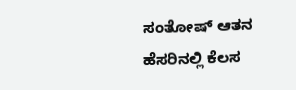ಸಂತೋಷ್ ಆತನ ಹೆಸರಿನಲ್ಲಿ ಕೆಲಸ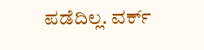ಪಡೆದಿಲ್ಲ. ವರ್ಕ್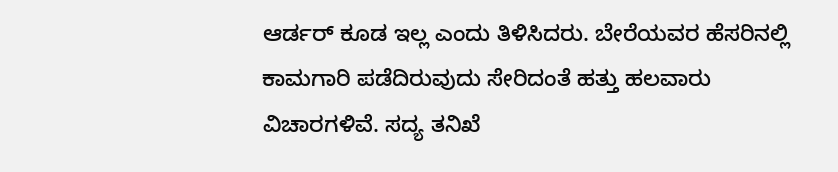ಆರ್ಡರ್ ಕೂಡ ಇಲ್ಲ ಎಂದು ತಿಳಿಸಿದರು. ಬೇರೆಯವರ ಹೆಸರಿನಲ್ಲಿ ಕಾಮಗಾರಿ ಪಡೆದಿರುವುದು ಸೇರಿದಂತೆ ಹತ್ತು ಹಲವಾರು ವಿಚಾರಗಳಿವೆ. ಸದ್ಯ ತನಿಖೆ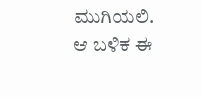ಮುಗಿಯಲಿ. ಆ ಬಳಿಕ ಈ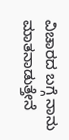ವಿಚಾರದ ಬಗ್ಗೆ ನಾನು ಮಾತನಾಡುತ್ತೇನೆ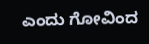ಎಂದು ಗೋವಿಂದ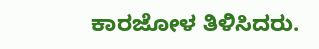ಕಾರಜೋಳ ತಿಳಿಸಿದರು.